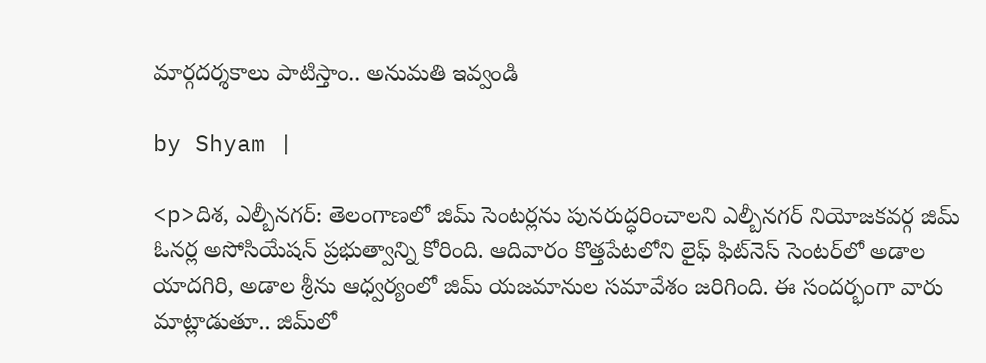మార్గదర్శకాలు పాటిస్తాం.. అనుమతి ఇవ్వండి

by Shyam |

<p>దిశ, ఎల్బీనగర్: తెలంగాణలో జిమ్ సెంటర్లను పునరుద్ధరించాలని ఎల్బీనగర్ నియోజకవర్గ జిమ్ ఓనర్ల అసోసియేషన్ ప్రభుత్వాన్ని కోరింది. ఆదివారం కొత్తపేటలోని లైఫ్ ఫిట్‌నెస్ సెంటర్‌‌లో అడాల యాదగిరి, అడాల శ్రీను ఆధ్వర్యంలో జిమ్ యజమానుల సమావేశం జరిగింది. ఈ సందర్భంగా వారు మాట్లాడుతూ.. జిమ్‌లో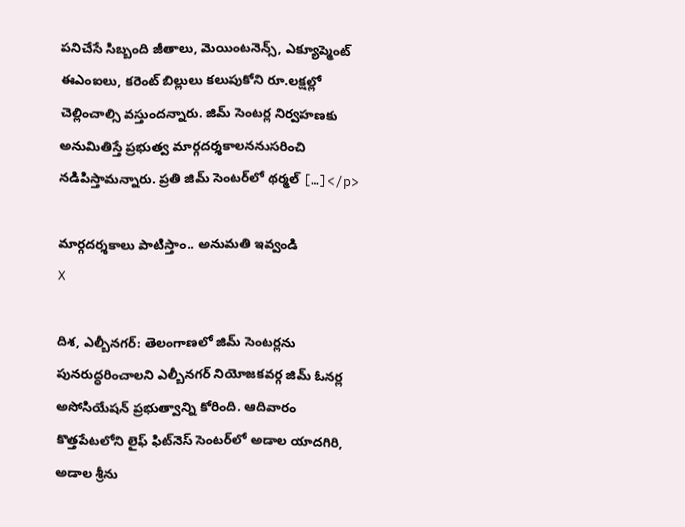పనిచేసే సిబ్బంది జీతాలు, మెయింటనెన్స్, ఎక్యూప్మెంట్ ఈఎంఐలు, కరెంట్ బిల్లులు కలుపుకోని రూ.లక్షల్లో చెల్లించాల్సి వస్తుందన్నారు. జిమ్ సెంటర్ల నిర్వహణకు అనుమితిస్తే ప్రభుత్వ మార్గదర్శకాలననుసరించి నడిపిస్తామన్నారు. ప్రతి జిమ్ సెంటర్‌లో థర్మల్ […]</p>

మార్గదర్శకాలు పాటిస్తాం.. అనుమతి ఇవ్వండి
X

దిశ, ఎల్బీనగర్: తెలంగాణలో జిమ్ సెంటర్లను పునరుద్ధరించాలని ఎల్బీనగర్ నియోజకవర్గ జిమ్ ఓనర్ల అసోసియేషన్ ప్రభుత్వాన్ని కోరింది. ఆదివారం కొత్తపేటలోని లైఫ్ ఫిట్‌నెస్ సెంటర్‌‌లో అడాల యాదగిరి, అడాల శ్రీను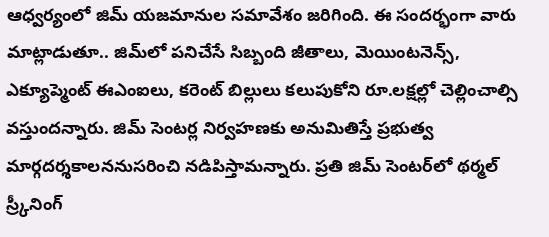ఆధ్వర్యంలో జిమ్ యజమానుల సమావేశం జరిగింది. ఈ సందర్భంగా వారు మాట్లాడుతూ.. జిమ్‌లో పనిచేసే సిబ్బంది జీతాలు, మెయింటనెన్స్, ఎక్యూప్మెంట్ ఈఎంఐలు, కరెంట్ బిల్లులు కలుపుకోని రూ.లక్షల్లో చెల్లించాల్సి వస్తుందన్నారు. జిమ్ సెంటర్ల నిర్వహణకు అనుమితిస్తే ప్రభుత్వ మార్గదర్శకాలననుసరించి నడిపిస్తామన్నారు. ప్రతి జిమ్ సెంటర్‌లో థర్మల్ స్ర్కీనింగ్‌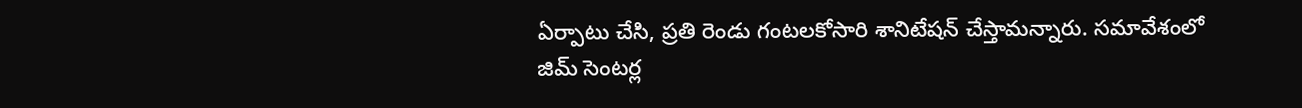ఏర్పాటు చేసి, ప్రతి రెండు గంటలకోసారి శానిటేషన్ చేస్తామన్నారు. సమావేశంలో జిమ్ సెంటర్ల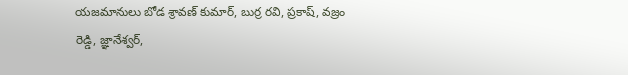యజమానులు బోడ శ్రావణ్ కుమార్, బుర్ర రవి, ప్రకాష్, వజ్రం రెడ్డి, జ్ఞానేశ్వర్,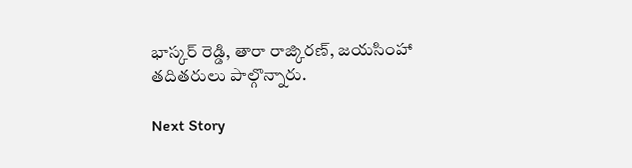భాస్కర్ రెడ్డి, తారా రాజ్కిరణ్, జయసింహా తదితరులు పాల్గొన్నారు.

Next Story